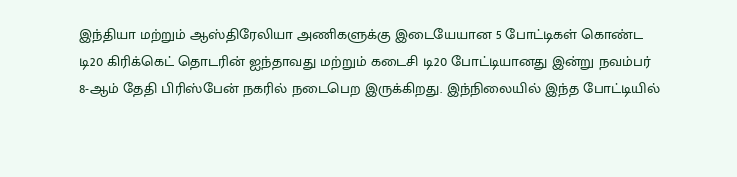இந்தியா மற்றும் ஆஸ்திரேலியா அணிகளுக்கு இடையேயான 5 போட்டிகள் கொண்ட டி20 கிரிக்கெட் தொடரின் ஐந்தாவது மற்றும் கடைசி டி20 போட்டியானது இன்று நவம்பர் 8-ஆம் தேதி பிரிஸ்பேன் நகரில் நடைபெற இருக்கிறது. இந்நிலையில் இந்த போட்டியில்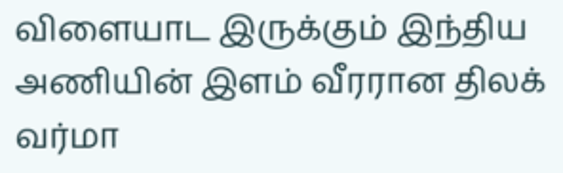விளையாட இருக்கும் இந்திய அணியின் இளம் வீரரான திலக் வர்மா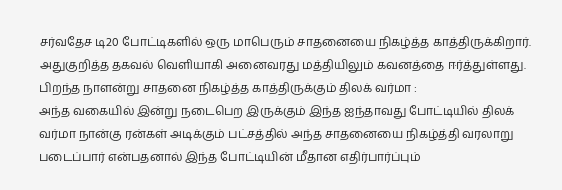சர்வதேச டி20 போட்டிகளில் ஒரு மாபெரும் சாதனையை நிகழ்த்த காத்திருக்கிறார். அதுகுறித்த தகவல் வெளியாகி அனைவரது மத்தியிலும் கவனத்தை ஈர்த்துள்ளது.
பிறந்த நாளன்று சாதனை நிகழ்த்த காத்திருக்கும் திலக் வர்மா :
அந்த வகையில் இன்று நடைபெற இருக்கும் இந்த ஐந்தாவது போட்டியில் திலக் வர்மா நான்கு ரன்கள் அடிக்கும் பட்சத்தில் அந்த சாதனையை நிகழ்த்தி வரலாறு படைப்பார் என்பதனால் இந்த போட்டியின் மீதான எதிர்பார்ப்பும்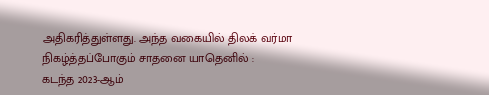அதிகரித்துள்ளது. அந்த வகையில் திலக் வர்மா நிகழ்த்தப்போகும் சாதனை யாதெனில் :
கடந்த 2023-ஆம்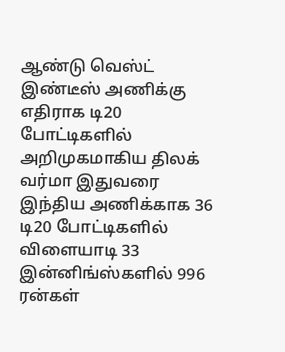ஆண்டு வெஸ்ட் இண்டீஸ் அணிக்கு எதிராக டி20 போட்டிகளில் அறிமுகமாகிய திலக் வர்மா இதுவரை இந்திய அணிக்காக 36 டி20 போட்டிகளில் விளையாடி 33 இன்னிங்ஸ்களில் 996 ரன்கள்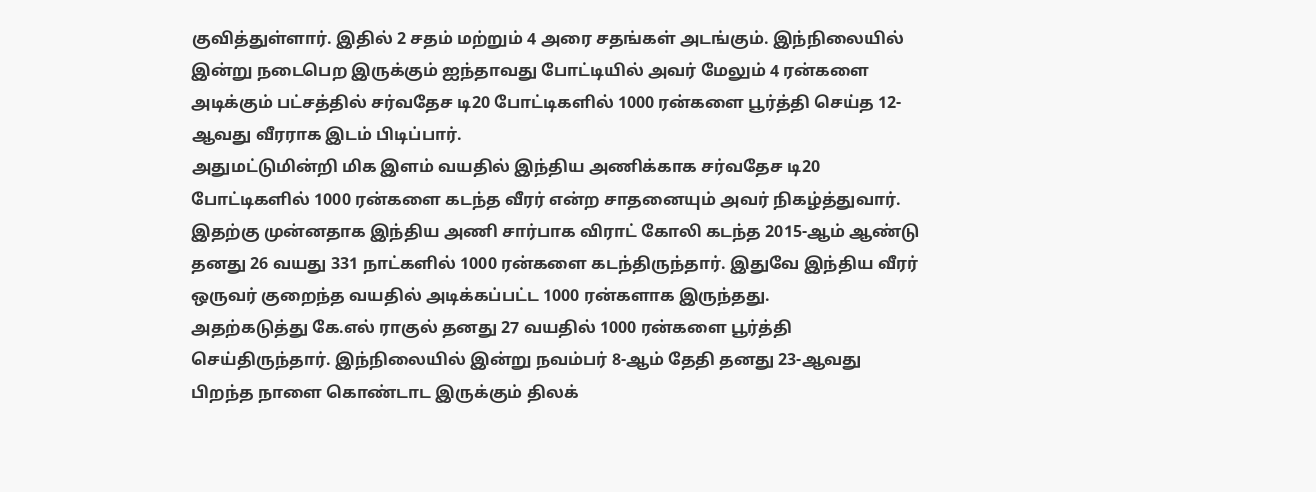குவித்துள்ளார். இதில் 2 சதம் மற்றும் 4 அரை சதங்கள் அடங்கும். இந்நிலையில் இன்று நடைபெற இருக்கும் ஐந்தாவது போட்டியில் அவர் மேலும் 4 ரன்களை அடிக்கும் பட்சத்தில் சர்வதேச டி20 போட்டிகளில் 1000 ரன்களை பூர்த்தி செய்த 12-ஆவது வீரராக இடம் பிடிப்பார்.
அதுமட்டுமின்றி மிக இளம் வயதில் இந்திய அணிக்காக சர்வதேச டி20 போட்டிகளில் 1000 ரன்களை கடந்த வீரர் என்ற சாதனையும் அவர் நிகழ்த்துவார். இதற்கு முன்னதாக இந்திய அணி சார்பாக விராட் கோலி கடந்த 2015-ஆம் ஆண்டு தனது 26 வயது 331 நாட்களில் 1000 ரன்களை கடந்திருந்தார். இதுவே இந்திய வீரர் ஒருவர் குறைந்த வயதில் அடிக்கப்பட்ட 1000 ரன்களாக இருந்தது.
அதற்கடுத்து கே.எல் ராகுல் தனது 27 வயதில் 1000 ரன்களை பூர்த்தி செய்திருந்தார். இந்நிலையில் இன்று நவம்பர் 8-ஆம் தேதி தனது 23-ஆவது பிறந்த நாளை கொண்டாட இருக்கும் திலக்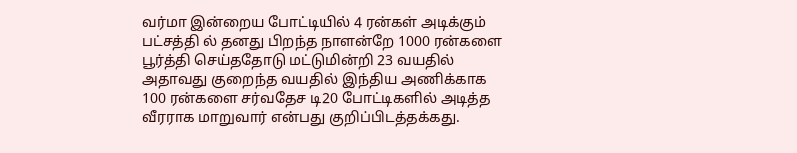வர்மா இன்றைய போட்டியில் 4 ரன்கள் அடிக்கும் பட்சத்தி ல் தனது பிறந்த நாளன்றே 1000 ரன்களை பூர்த்தி செய்ததோடு மட்டுமின்றி 23 வயதில் அதாவது குறைந்த வயதில் இந்திய அணிக்காக 100 ரன்களை சர்வதேச டி20 போட்டிகளில் அடித்த வீரராக மாறுவார் என்பது குறிப்பிடத்தக்கது.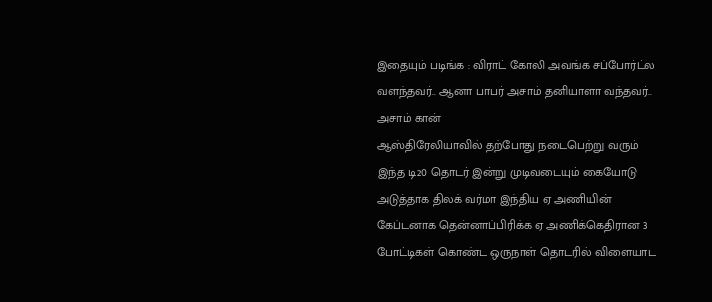இதையும் படிங்க : விராட் கோலி அவங்க சப்போர்ட்ல வளந்தவர்.. ஆனா பாபர் அசாம் தனியாளா வந்தவர்.. அசாம் கான்
ஆஸ்திரேலியாவில் தற்போது நடைபெற்று வரும் இந்த டி20 தொடர் இன்று முடிவடையும் கையோடு அடுத்தாக திலக் வர்மா இந்திய ஏ அணியின் கேப்டனாக தென்னாப்பிரிக்க ஏ அணிக்கெதிரான 3 போட்டிகள் கொண்ட ஒருநாள் தொடரில் விளையாட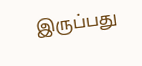இருப்பது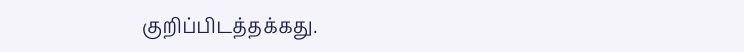குறிப்பிடத்தக்கது.